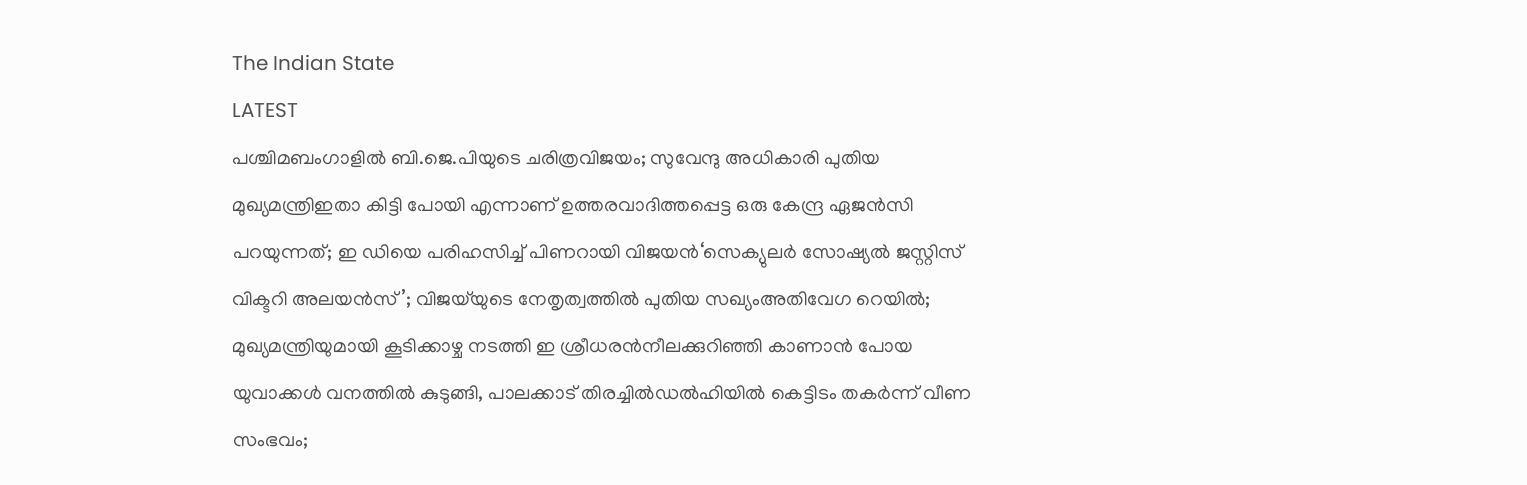The Indian State
LATEST
പശ്ചിമബംഗാളിൽ ബി.ജെ.പിയുടെ ചരിത്രവിജയം; സുവേന്ദു അധികാരി പുതിയ മുഖ്യമന്ത്രിഇതാ കിട്ടി പോയി എന്നാണ് ഉത്തരവാദിത്തപ്പെട്ട ഒരു കേന്ദ്ര ഏജൻസി പറയുന്നത്; ഇ ഡിയെ പരിഹസിച്ച് പിണറായി വിജയൻ‘സെക്യുലർ സോഷ്യൽ ജസ്റ്റിസ് വിക്ടറി അലയൻസ്’; വിജയ്‌യുടെ നേതൃത്വത്തിൽ പുതിയ സഖ്യംഅതിവേഗ റെയിൽ; മുഖ്യമന്ത്രിയുമായി കൂടിക്കാഴ്ച നടത്തി ഇ ശ്രീധരൻനീലക്കുറിഞ്ഞി കാണാൻ പോയ യുവാക്കൾ വനത്തിൽ കുടുങ്ങി, പാലക്കാട് തിരച്ചിൽഡൽഹിയിൽ കെട്ടിടം തകർന്ന് വീണ സംഭവം;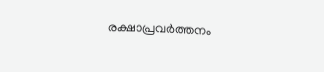രക്ഷാപ്രവർത്തനം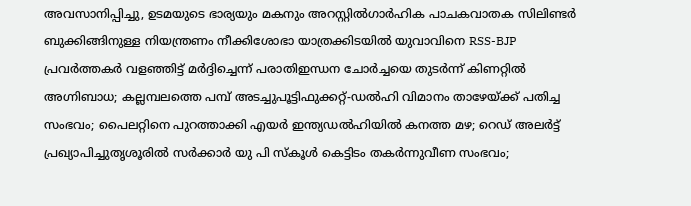അവസാനിപ്പിച്ചു, ഉടമയുടെ ഭാര്യയും മകനും അറസ്റ്റിൽഗാര്‍ഹിക പാചകവാതക സിലിണ്ടര്‍ ബുക്കിങ്ങിനുള്ള നിയന്ത്രണം നീക്കിശോഭാ യാത്രക്കിടയിൽ യുവാവിനെ RSS-BJP പ്രവർത്തകർ വളഞ്ഞിട്ട് മർദ്ദിച്ചെന്ന് പരാതിഇന്ധന ചോർച്ചയെ തുടർന്ന് കിണറ്റിൽ അഗ്നിബാധ; കല്ലമ്പലത്തെ പമ്പ് അടച്ചുപൂട്ടിഫുക്കറ്റ്-ഡല്‍ഹി വിമാനം താഴേയ്ക്ക് പതിച്ച സംഭവം; പൈലറ്റിനെ പുറത്താക്കി എയര്‍ ഇന്ത്യഡൽഹിയിൽ കനത്ത മഴ; റെഡ് അലർട്ട് പ്രഖ്യാപിച്ചുതൃശൂരിൽ സർക്കാർ യു പി സ്കൂള്‍ കെട്ടിടം തകർന്നുവീണ സംഭവം;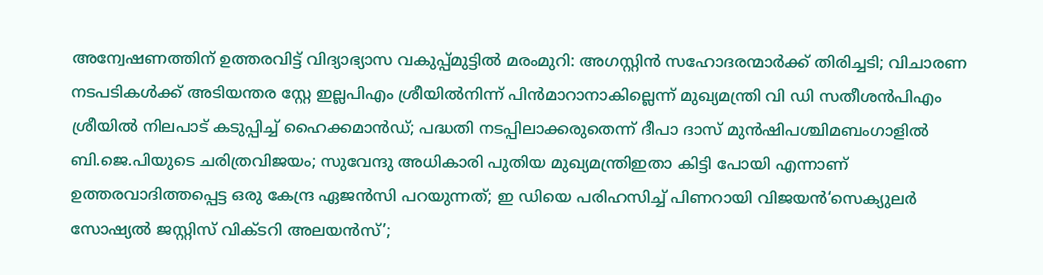അന്വേഷണത്തിന് ഉത്തരവിട്ട് വിദ്യാഭ്യാസ വകുപ്പ്മുട്ടില്‍ മരംമുറി: അഗസ്റ്റിന്‍ സഹോദരന്മാര്‍ക്ക് തിരിച്ചടി; വിചാരണ നടപടികള്‍ക്ക് അടിയന്തര സ്റ്റേ ഇല്ലപിഎം ശ്രീയിൽനിന്ന് പിൻമാറാനാകില്ലെന്ന് മുഖ്യമന്ത്രി വി ഡി സതീശൻപിഎം ശ്രീയില്‍ നിലപാട് കടുപ്പിച്ച് ഹൈക്കമാന്‍ഡ്; പദ്ധതി നടപ്പിലാക്കരുതെന്ന് ദീപാ ദാസ് മുന്‍ഷിപശ്ചിമബംഗാളിൽ ബി.ജെ.പിയുടെ ചരിത്രവിജയം; സുവേന്ദു അധികാരി പുതിയ മുഖ്യമന്ത്രിഇതാ കിട്ടി പോയി എന്നാണ് ഉത്തരവാദിത്തപ്പെട്ട ഒരു കേന്ദ്ര ഏജൻസി പറയുന്നത്; ഇ ഡിയെ പരിഹസിച്ച് പിണറായി വിജയൻ‘സെക്യുലർ സോഷ്യൽ ജസ്റ്റിസ് വിക്ടറി അലയൻസ്’;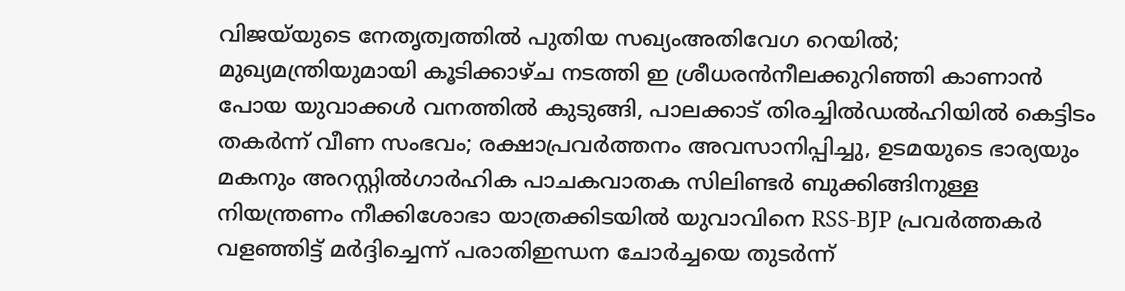വിജയ്‌യുടെ നേതൃത്വത്തിൽ പുതിയ സഖ്യംഅതിവേഗ റെയിൽ; മുഖ്യമന്ത്രിയുമായി കൂടിക്കാഴ്ച നടത്തി ഇ ശ്രീധരൻനീലക്കുറിഞ്ഞി കാണാൻ പോയ യുവാക്കൾ വനത്തിൽ കുടുങ്ങി, പാലക്കാട് തിരച്ചിൽഡൽഹിയിൽ കെട്ടിടം തകർന്ന് വീണ സംഭവം; രക്ഷാപ്രവർത്തനം അവസാനിപ്പിച്ചു, ഉടമയുടെ ഭാര്യയും മകനും അറസ്റ്റിൽഗാര്‍ഹിക പാചകവാതക സിലിണ്ടര്‍ ബുക്കിങ്ങിനുള്ള നിയന്ത്രണം നീക്കിശോഭാ യാത്രക്കിടയിൽ യുവാവിനെ RSS-BJP പ്രവർത്തകർ വളഞ്ഞിട്ട് മർദ്ദിച്ചെന്ന് പരാതിഇന്ധന ചോർച്ചയെ തുടർന്ന്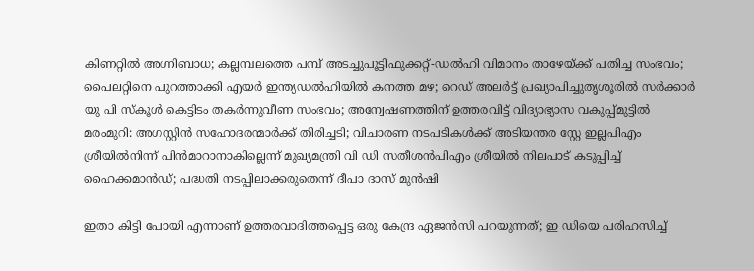കിണറ്റിൽ അഗ്നിബാധ; കല്ലമ്പലത്തെ പമ്പ് അടച്ചുപൂട്ടിഫുക്കറ്റ്-ഡല്‍ഹി വിമാനം താഴേയ്ക്ക് പതിച്ച സംഭവം; പൈലറ്റിനെ പുറത്താക്കി എയര്‍ ഇന്ത്യഡൽഹിയിൽ കനത്ത മഴ; റെഡ് അലർട്ട് പ്രഖ്യാപിച്ചുതൃശൂരിൽ സർക്കാർ യു പി സ്കൂള്‍ കെട്ടിടം തകർന്നുവീണ സംഭവം; അന്വേഷണത്തിന് ഉത്തരവിട്ട് വിദ്യാഭ്യാസ വകുപ്പ്മുട്ടില്‍ മരംമുറി: അഗസ്റ്റിന്‍ സഹോദരന്മാര്‍ക്ക് തിരിച്ചടി; വിചാരണ നടപടികള്‍ക്ക് അടിയന്തര സ്റ്റേ ഇല്ലപിഎം ശ്രീയിൽനിന്ന് പിൻമാറാനാകില്ലെന്ന് മുഖ്യമന്ത്രി വി ഡി സതീശൻപിഎം ശ്രീയില്‍ നിലപാട് കടുപ്പിച്ച് ഹൈക്കമാന്‍ഡ്; പദ്ധതി നടപ്പിലാക്കരുതെന്ന് ദീപാ ദാസ് മുന്‍ഷി

ഇതാ കിട്ടി പോയി എന്നാണ് ഉത്തരവാദിത്തപ്പെട്ട ഒരു കേന്ദ്ര ഏജൻസി പറയുന്നത്; ഇ ഡിയെ പരിഹസിച്ച്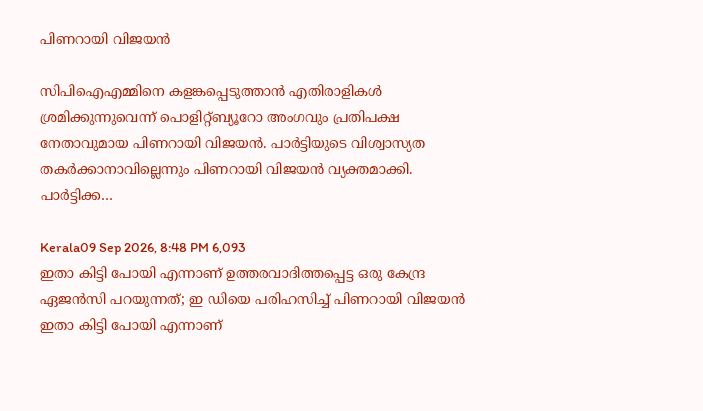പിണറായി വിജയൻ

സിപിഐഎമ്മിനെ കളങ്കപ്പെടുത്താൻ എതിരാളികൾ ശ്രമിക്കുന്നുവെന്ന് പൊളിറ്റ്ബ്യൂറോ അംഗവും പ്രതിപക്ഷ നേതാവുമായ പിണറായി വിജയൻ. പാർട്ടിയുടെ വിശ്വാസ്യത തകർക്കാനാവില്ലെന്നും പിണറായി വിജയൻ വ്യക്തമാക്കി. പാർട്ടിക്ക…

Kerala09 Sep 2026, 8:48 PM 6,093
ഇതാ കിട്ടി പോയി എന്നാണ് ഉത്തരവാദിത്തപ്പെട്ട ഒരു കേന്ദ്ര ഏജൻസി പറയുന്നത്; ഇ ഡിയെ പരിഹസിച്ച് പിണറായി വിജയൻ
ഇതാ കിട്ടി പോയി എന്നാണ്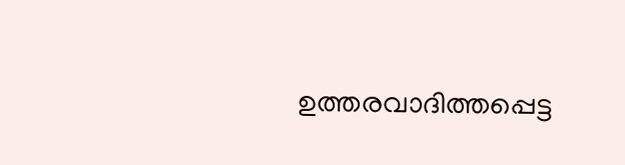ഉത്തരവാദിത്തപ്പെട്ട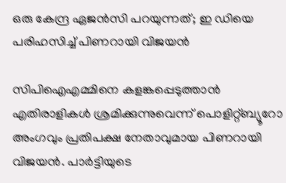ഒരു കേന്ദ്ര ഏജൻസി പറയുന്നത്; ഇ ഡിയെ പരിഹസിച്ച് പിണറായി വിജയൻ

സിപിഐഎമ്മിനെ കളങ്കപ്പെടുത്താൻ എതിരാളികൾ ശ്രമിക്കുന്നുവെന്ന് പൊളിറ്റ്ബ്യൂറോ അംഗവും പ്രതിപക്ഷ നേതാവുമായ പിണറായി വിജയൻ. പാർട്ടിയുടെ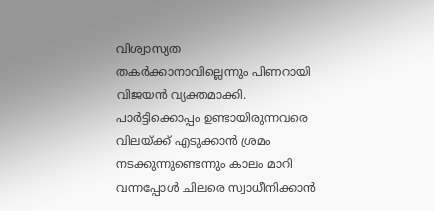വിശ്വാസ്യത തകർക്കാനാവില്ലെന്നും പിണറായി വിജയൻ വ്യക്തമാക്കി. പാർട്ടിക്കൊപ്പം ഉണ്ടായിരുന്നവരെ വിലയ്ക്ക് എടുക്കാൻ ശ്രമം നടക്കുന്നുണ്ടെന്നും കാലം മാറി വന്നപ്പോൾ ചിലരെ സ്വാധീനിക്കാൻ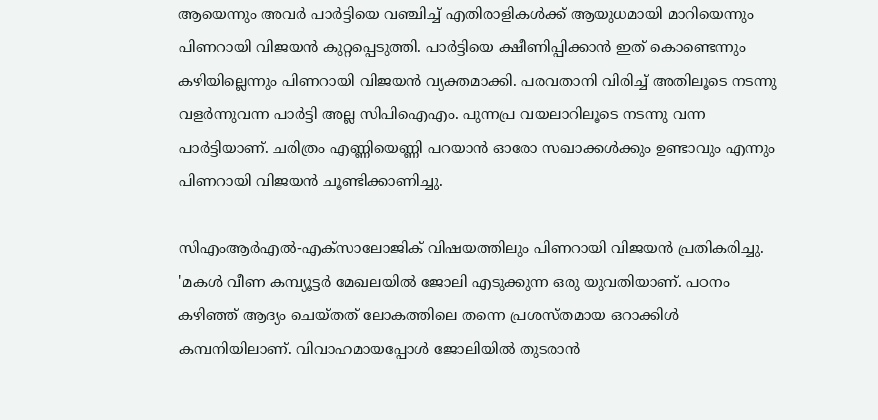ആയെന്നും അവർ പാർട്ടിയെ വഞ്ചിച്ച് എതിരാളികൾക്ക് ആയുധമായി മാറിയെന്നും പിണറായി വിജയൻ കുറ്റപ്പെടുത്തി. പാർട്ടിയെ ക്ഷീണിപ്പിക്കാൻ ഇത് കൊണ്ടെന്നും കഴിയില്ലെന്നും പിണറായി വിജയൻ വ്യക്തമാക്കി. പരവതാനി വിരിച്ച് അതിലൂടെ നടന്നു വളർന്നുവന്ന പാർട്ടി അല്ല സിപിഐഎം. പുന്നപ്ര വയലാറിലൂടെ നടന്നു വന്ന പാർട്ടിയാണ്. ചരിത്രം എണ്ണിയെണ്ണി പറയാൻ ഓരോ സഖാക്കൾക്കും ഉണ്ടാവും എന്നും പിണറായി വിജയൻ ചൂണ്ടിക്കാണിച്ചു.

സിഎംആർഎൽ-എക്സാലോജിക് വിഷയത്തിലും പിണറായി വിജയൻ പ്രതികരിച്ചു. 'മകൾ വീണ കമ്പ്യൂട്ടർ മേഖലയിൽ ജോലി എടുക്കുന്ന ഒരു യുവതിയാണ്. പഠനം കഴിഞ്ഞ് ആദ്യം ചെയ്തത് ലോകത്തിലെ തന്നെ പ്രശസ്തമായ ഒറാക്കിൾ കമ്പനിയിലാണ്. വിവാഹമായപ്പോൾ ജോലിയിൽ തുടരാൻ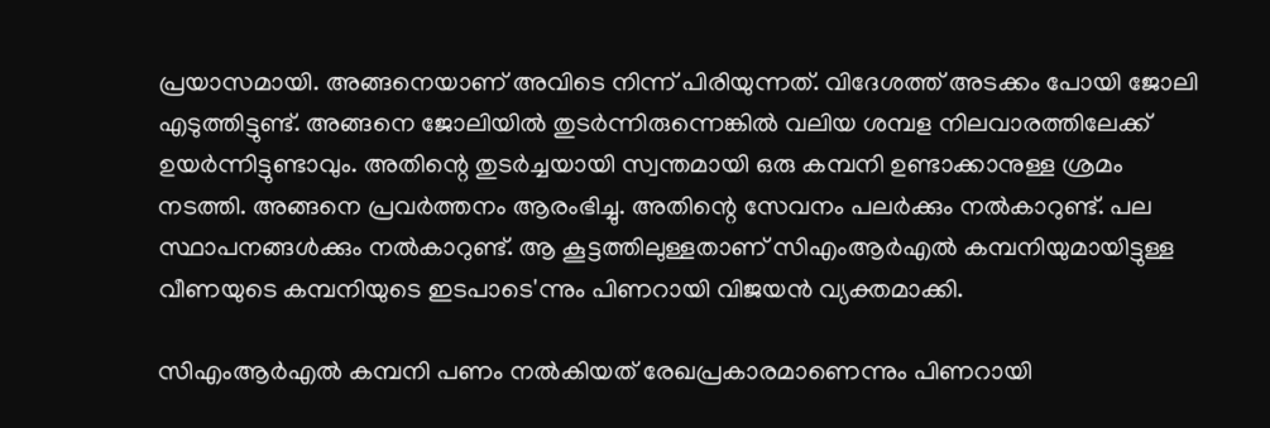പ്രയാസമായി. അങ്ങനെയാണ് അവിടെ നിന്ന് പിരിയുന്നത്. വിദേശത്ത് അടക്കം പോയി ജോലി എടുത്തിട്ടുണ്ട്. അങ്ങനെ ജോലിയിൽ തുട‍ർന്നിരുന്നെങ്കിൽ വലിയ ശമ്പള നിലവാരത്തിലേക്ക് ഉയർന്നിട്ടുണ്ടാവും. അതിന്റെ തുടർച്ചയായി സ്വന്തമായി ഒരു കമ്പനി ഉണ്ടാക്കാനുള്ള ശ്രമം നടത്തി. അങ്ങനെ പ്രവർത്തനം ആരംഭിച്ചു. അതിന്റെ സേവനം പലർക്കും നൽകാറുണ്ട്. പല സ്ഥാപനങ്ങൾക്കും നൽകാറുണ്ട്. ആ കൂട്ടത്തിലുള്ളതാണ് സിഎംആർഎൽ കമ്പനിയുമായിട്ടുള്ള വീണയുടെ കമ്പനിയുടെ ഇടപാടെ'ന്നും പിണറായി വിജയൻ വ്യക്തമാക്കി.

സിഎംആർഎൽ കമ്പനി പണം നൽകിയത് രേഖപ്രകാരമാണെന്നും പിണറായി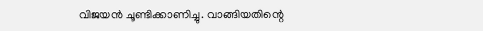വിജയൻ ചൂണ്ടിക്കാണിച്ചു. വാങ്ങിയതിന്റെ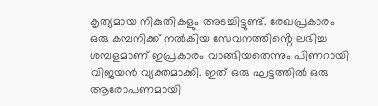കൃത്യമായ നികുതികളും അടച്ചിട്ടുണ്ട്. രേഖപ്രകാരം ഒരു കമ്പനിക്ക് നൽകിയ സേവനത്തിൻ്റെ ലഭിച്ച ശമ്പളമാണ് ഇപ്രകാരം വാങ്ങിയതെന്നും പിണറായി വിജയൻ വ്യക്തമാക്കി. ഇത് ഒരു ഘട്ടത്തിൽ ഒരു ആരോപണമായി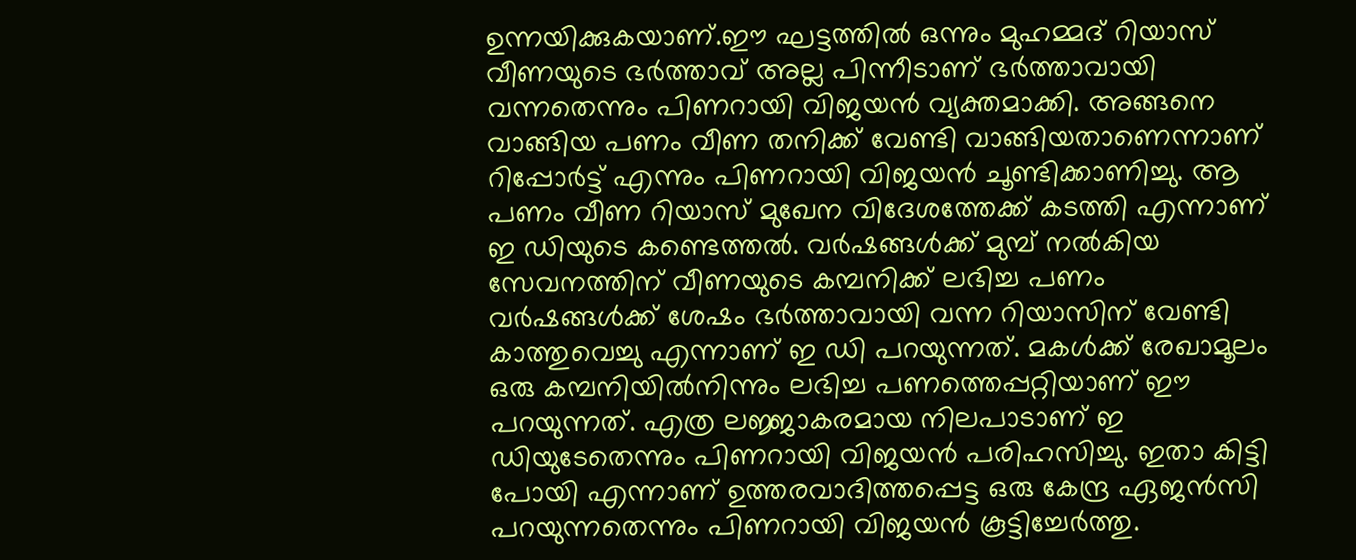ഉന്നയിക്കുകയാണ്.ഈ ഘട്ടത്തിൽ ഒന്നും മുഹമ്മദ് റിയാസ് വീണയുടെ ഭർത്താവ് അല്ല പിന്നീടാണ് ഭർത്താവായി വന്നതെന്നും പിണറായി വിജയൻ വ്യക്തമാക്കി. അങ്ങനെ വാങ്ങിയ പണം വീണ തനിക്ക് വേണ്ടി വാങ്ങിയതാണെന്നാണ് റിപ്പോർട്ട് എന്നും പിണറായി വിജയൻ ചൂണ്ടിക്കാണിച്ചു. ആ പണം വീണ റിയാസ് മുഖേന വിദേശത്തേക്ക് കടത്തി എന്നാണ് ഇ ഡിയുടെ കണ്ടെത്തൽ. വർഷങ്ങൾക്ക് മുമ്പ് നൽകിയ സേവനത്തിന് വീണയുടെ കമ്പനിക്ക് ലഭിച്ച പണം വർഷങ്ങൾക്ക് ശേഷം ഭർത്താവായി വന്ന റിയാസിന് വേണ്ടി കാത്തുവെച്ചു എന്നാണ് ഇ ഡി പറയുന്നത്. മകൾക്ക് രേഖാമൂലം ഒരു കമ്പനിയിൽനിന്നും ലഭിച്ച പണത്തെപ്പറ്റിയാണ് ഈ പറയുന്നത്. എത്ര ലജ്ജാകരമായ നിലപാടാണ് ഇ ഡിയുടേതെന്നും പിണറായി വിജയൻ പരിഹസിച്ചു. ഇതാ കിട്ടി പോയി എന്നാണ് ഉത്തരവാദിത്തപ്പെട്ട ഒരു കേന്ദ്ര ഏജൻസി പറയുന്നതെന്നും പിണറായി വിജയൻ കൂട്ടിച്ചേർത്തു.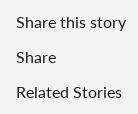Share this story

Share

Related Stories